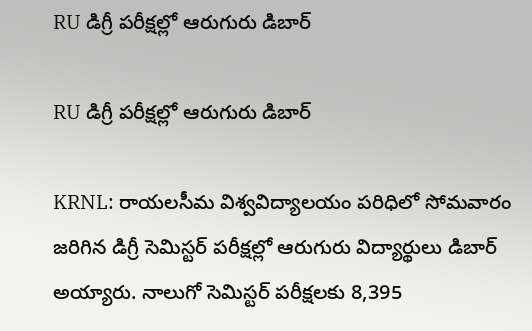RU డిగ్రీ పరీక్షల్లో ఆరుగురు డిబార్

RU డిగ్రీ పరీక్షల్లో ఆరుగురు డిబార్

KRNL: రాయలసీమ విశ్వవిద్యాలయం పరిధిలో సోమవారం జరిగిన డిగ్రీ సెమిస్టర్ పరీక్షల్లో ఆరుగురు విద్యార్థులు డిబార్ అయ్యారు. నాలుగో సెమిస్టర్ పరీక్షలకు 8,395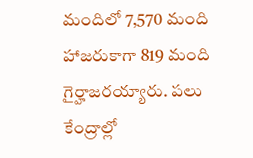మందిలో 7,570 మంది హాజరుకాగా 819 మంది గైర్హాజరయ్యారు. పలు కేంద్రాల్లో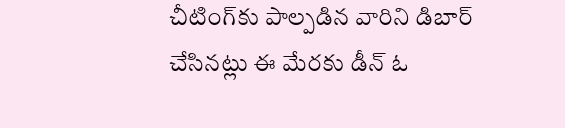చీటింగ్‌కు పాల్పడిన వారిని డిబార్ చేసినట్లు ఈ మేరకు డీన్ ఓ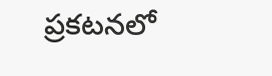ప్రకటనలో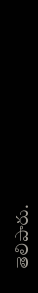తెలిపారు.